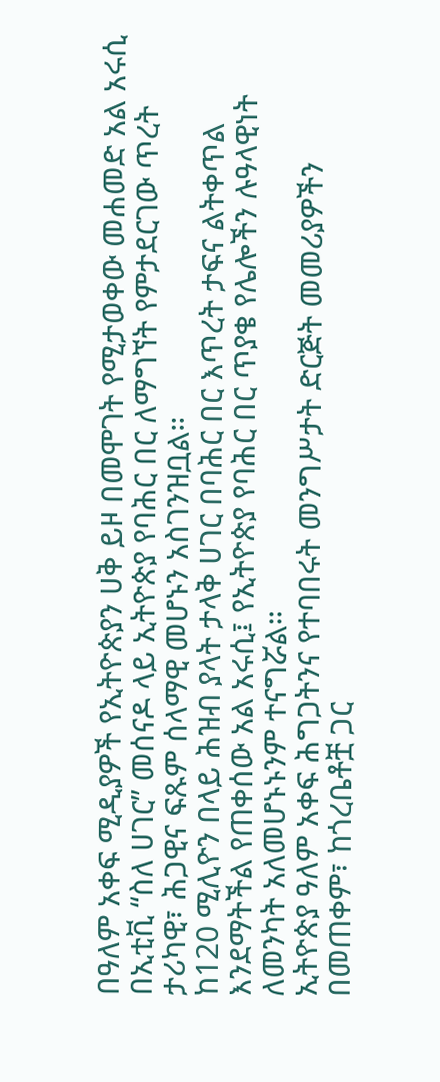በዓለም አቀፍ ሚዲያዎች የኢትዮጵያን ሀቅ ይዞ በመሞገት የሚታወቀው መሐመድ አል አሩሲ በኢቲቪ “ስለ ሀገር” መሰናዶ ላይ ኢትዮጵያ የባሕር በር ለማግኘት የምታደርገው ጥረት ታሪካዊ፣ ሕጋዊና ፍጹም ሰላማዊ መሆኑን አስገንዝቧል።
ከ120 ሚሊዮን በላይ ሕዝብ ያላት ታላቅ ሀገር በባሕር በር እጥረት ታፍና ልትቀጥል እንደማትችል የጠቀሰው አል አሩሲ፤ የኢትዮጵያ የባሕር በር ጥያቄ የሌሎችን ሉዓላዊነት ለመንካት አለመሆኑኑንም ተናግሯል።
ኢትዮጵያ ዓለም አቀፍ ሕግጋትንና የተባበሩት መንግሥታት ድርጅት መመሪያዎችን በመጠቀም፣ ከጎረቤቶቿ ጋር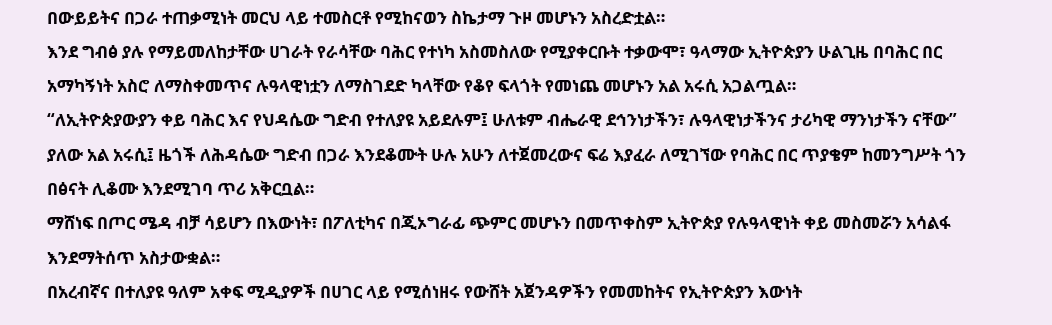በውይይትና በጋራ ተጠቃሚነት መርህ ላይ ተመስርቶ የሚከናወን ስኬታማ ጉዞ መሆኑን አስረድቷል።
እንደ ግብፅ ያሉ የማይመለከታቸው ሀገራት የራሳቸው ባሕር የተነካ አስመስለው የሚያቀርቡት ተቃውሞ፣ ዓላማው ኢትዮጵያን ሁልጊዜ በባሕር በር አማካኝነት አስሮ ለማስቀመጥና ሉዓላዊነቷን ለማስገደድ ካላቸው የቆየ ፍላጎት የመነጨ መሆኑን አል አሩሲ አጋልጧል።
“ለኢትዮጵያውያን ቀይ ባሕር እና የህዳሴው ግድብ የተለያዩ አይደሉም፤ ሁለቱም ብሔራዊ ደኅንነታችን፣ ሉዓላዊነታችንና ታሪካዊ ማንነታችን ናቸው” ያለው አል አሩሲ፤ ዜጎች ለሕዳሴው ግድብ በጋራ እንደቆሙት ሁሉ አሁን ለተጀመረውና ፍሬ እያፈራ ለሚገኘው የባሕር በር ጥያቄም ከመንግሥት ጎን በፅናት ሊቆሙ እንደሚገባ ጥሪ አቅርቧል።
ማሸነፍ በጦር ሜዳ ብቻ ሳይሆን በእውነት፣ በፖለቲካና በጂኦግራፊ ጭምር መሆኑን በመጥቀስም ኢትዮጵያ የሉዓላዊነት ቀይ መስመሯን አሳልፋ እንደማትሰጥ አስታውቋል።
በአረብኛና በተለያዩ ዓለም አቀፍ ሚዲያዎች በሀገር ላይ የሚሰነዘሩ የውሸት አጀንዳዎችን የመመከትና የኢትዮጵያን እውነት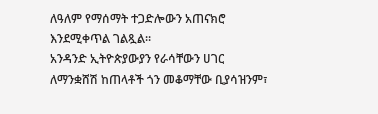ለዓለም የማሰማት ተጋድሎውን አጠናክሮ እንደሚቀጥል ገልጿል።
አንዳንድ ኢትዮጵያውያን የራሳቸውን ሀገር ለማንቋሸሽ ከጠላቶች ጎን መቆማቸው ቢያሳዝንም፣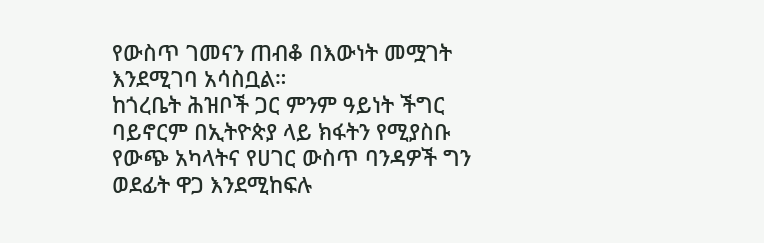የውስጥ ገመናን ጠብቆ በእውነት መሟገት እንደሚገባ አሳስቧል።
ከጎረቤት ሕዝቦች ጋር ምንም ዓይነት ችግር ባይኖርም በኢትዮጵያ ላይ ክፋትን የሚያስቡ የውጭ አካላትና የሀገር ውስጥ ባንዳዎች ግን ወደፊት ዋጋ እንደሚከፍሉ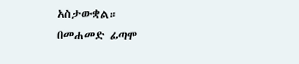አስታውቋል።
በመሐመድ ፊጣሞ